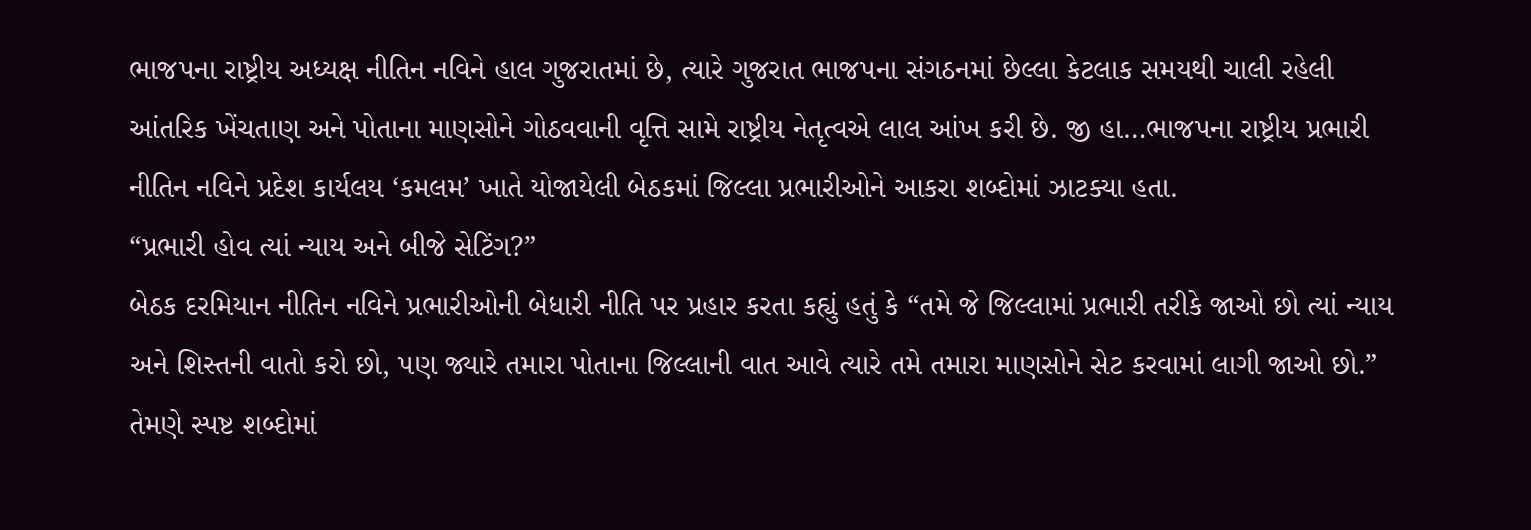ભાજપના રાષ્ટ્રીય અધ્યક્ષ નીતિન નવિને હાલ ગુજરાતમાં છે, ત્યારે ગુજરાત ભાજપના સંગઠનમાં છેલ્લા કેટલાક સમયથી ચાલી રહેલી આંતરિક ખેંચતાણ અને પોતાના માણસોને ગોઠવવાની વૃત્તિ સામે રાષ્ટ્રીય નેતૃત્વએ લાલ આંખ કરી છે. જી હા…ભાજપના રાષ્ટ્રીય પ્રભારી નીતિન નવિને પ્રદેશ કાર્યલય ‘કમલમ’ ખાતે યોજાયેલી બેઠકમાં જિલ્લા પ્રભારીઓને આકરા શબ્દોમાં ઝાટક્યા હતા.
“પ્રભારી હોવ ત્યાં ન્યાય અને બીજે સેટિંગ?”
બેઠક દરમિયાન નીતિન નવિને પ્રભારીઓની બેધારી નીતિ પર પ્રહાર કરતા કહ્યું હતું કે “તમે જે જિલ્લામાં પ્રભારી તરીકે જાઓ છો ત્યાં ન્યાય અને શિસ્તની વાતો કરો છો, પણ જ્યારે તમારા પોતાના જિલ્લાની વાત આવે ત્યારે તમે તમારા માણસોને સેટ કરવામાં લાગી જાઓ છો.” તેમણે સ્પષ્ટ શબ્દોમાં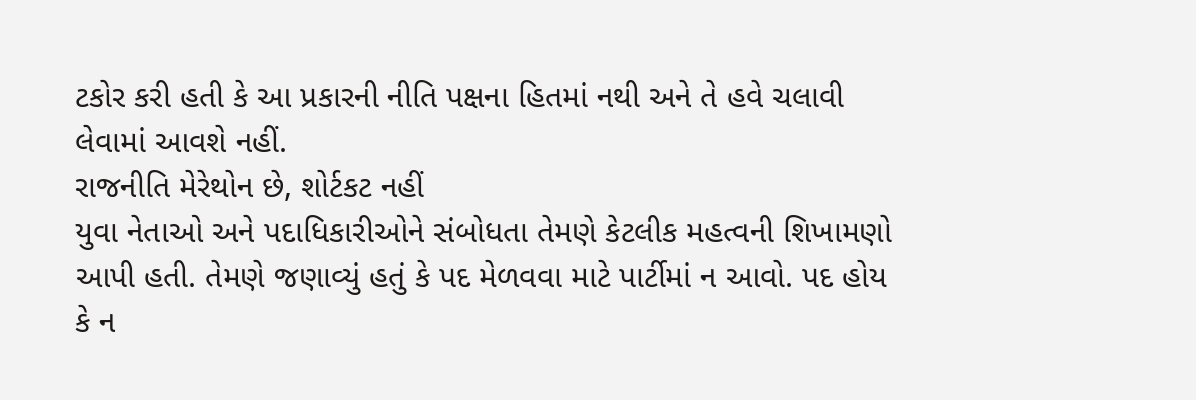ટકોર કરી હતી કે આ પ્રકારની નીતિ પક્ષના હિતમાં નથી અને તે હવે ચલાવી લેવામાં આવશે નહીં.
રાજનીતિ મેરેથોન છે, શોર્ટકટ નહીં
યુવા નેતાઓ અને પદાધિકારીઓને સંબોધતા તેમણે કેટલીક મહત્વની શિખામણો આપી હતી. તેમણે જણાવ્યું હતું કે પદ મેળવવા માટે પાર્ટીમાં ન આવો. પદ હોય કે ન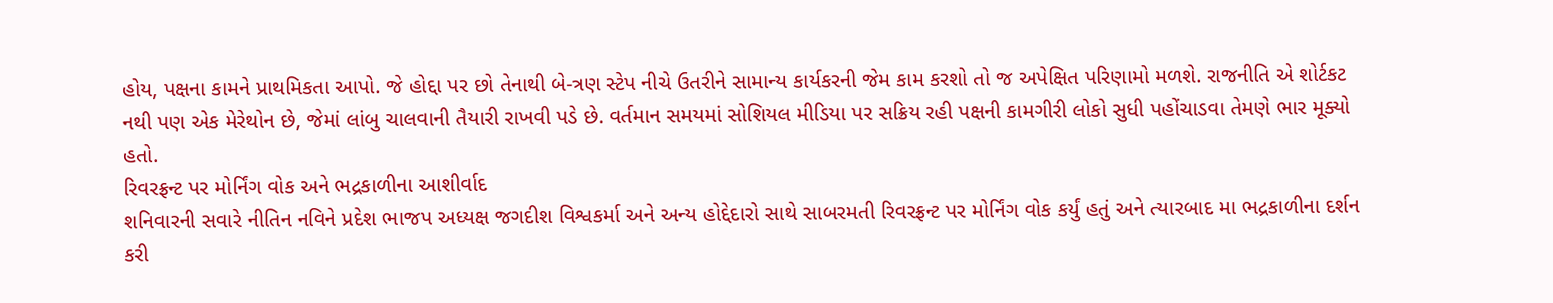હોય, પક્ષના કામને પ્રાથમિકતા આપો. જે હોદ્દા પર છો તેનાથી બે-ત્રણ સ્ટેપ નીચે ઉતરીને સામાન્ય કાર્યકરની જેમ કામ કરશો તો જ અપેક્ષિત પરિણામો મળશે. રાજનીતિ એ શોર્ટકટ નથી પણ એક મેરેથોન છે, જેમાં લાંબુ ચાલવાની તૈયારી રાખવી પડે છે. વર્તમાન સમયમાં સોશિયલ મીડિયા પર સક્રિય રહી પક્ષની કામગીરી લોકો સુધી પહોંચાડવા તેમણે ભાર મૂક્યો હતો.
રિવરફ્રન્ટ પર મોર્નિંગ વોક અને ભદ્રકાળીના આશીર્વાદ
શનિવારની સવારે નીતિન નવિને પ્રદેશ ભાજપ અધ્યક્ષ જગદીશ વિશ્વકર્મા અને અન્ય હોદ્દેદારો સાથે સાબરમતી રિવરફ્રન્ટ પર મોર્નિંગ વોક કર્યું હતું અને ત્યારબાદ મા ભદ્રકાળીના દર્શન કરી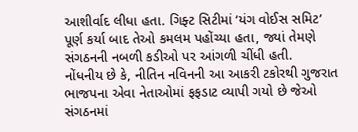આશીર્વાદ લીધા હતા. ગિફ્ટ સિટીમાં ‘યંગ વોઈસ સમિટ’ પૂર્ણ કર્યા બાદ તેઓ કમલમ પહોંચ્યા હતા, જ્યાં તેમણે સંગઠનની નબળી કડીઓ પર આંગળી ચીંધી હતી.
નોંધનીય છે કે, નીતિન નવિનની આ આકરી ટકોરથી ગુજરાત ભાજપના એવા નેતાઓમાં ફફડાટ વ્યાપી ગયો છે જેઓ સંગઠનમાં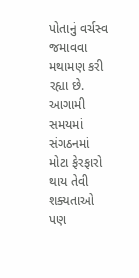પોતાનું વર્ચસ્વ જમાવવા મથામણ કરી રહ્યા છે. આગામી સમયમાં સંગઠનમાં મોટા ફેરફારો થાય તેવી શક્યતાઓ પણ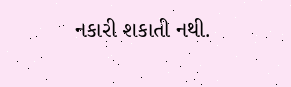નકારી શકાતી નથી.